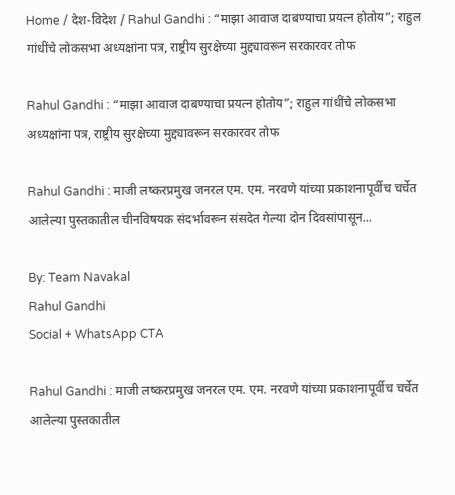Home / देश-विदेश / Rahul Gandhi : “माझा आवाज दाबण्याचा प्रयत्न होतोय”; राहुल गांधींचे लोकसभा अध्यक्षांना पत्र, राष्ट्रीय सुरक्षेच्या मुद्द्यावरून सरकारवर तोफ

Rahul Gandhi : “माझा आवाज दाबण्याचा प्रयत्न होतोय”; राहुल गांधींचे लोकसभा अध्यक्षांना पत्र, राष्ट्रीय सुरक्षेच्या मुद्द्यावरून सरकारवर तोफ

Rahul Gandhi : माजी लष्करप्रमुख जनरल एम. एम. नरवणे यांच्या प्रकाशनापूर्वीच चर्चेत आलेल्या पुस्तकातील चीनविषयक संदर्भावरून संसदेत गेल्या दोन दिवसांपासून...

By: Team Navakal
Rahul Gandhi
Social + WhatsApp CTA

Rahul Gandhi : माजी लष्करप्रमुख जनरल एम. एम. नरवणे यांच्या प्रकाशनापूर्वीच चर्चेत आलेल्या पुस्तकातील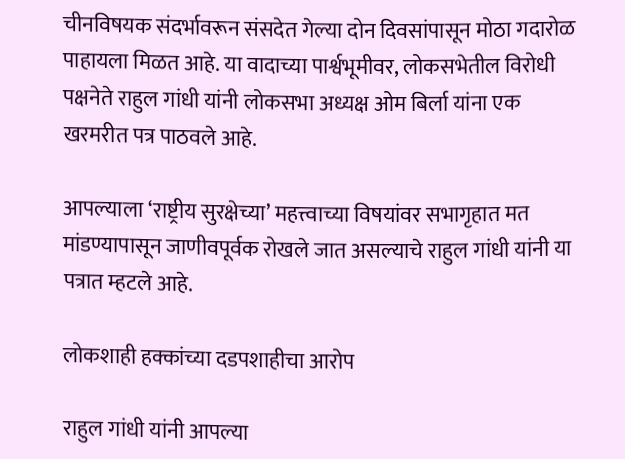चीनविषयक संदर्भावरून संसदेत गेल्या दोन दिवसांपासून मोठा गदारोळ पाहायला मिळत आहे. या वादाच्या पार्श्वभूमीवर, लोकसभेतील विरोधी पक्षनेते राहुल गांधी यांनी लोकसभा अध्यक्ष ओम बिर्ला यांना एक खरमरीत पत्र पाठवले आहे.

आपल्याला ‘राष्ट्रीय सुरक्षेच्या’ महत्त्वाच्या विषयांवर सभागृहात मत मांडण्यापासून जाणीवपूर्वक रोखले जात असल्याचे राहुल गांधी यांनी या पत्रात म्हटले आहे.

लोकशाही हक्कांच्या दडपशाहीचा आरोप

राहुल गांधी यांनी आपल्या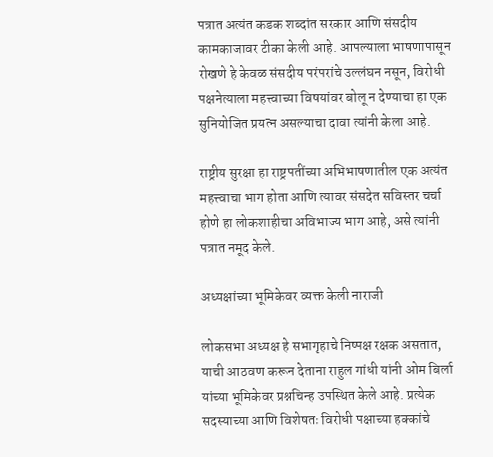पत्रात अत्यंत कडक शब्दांत सरकार आणि संसदीय कामकाजावर टीका केली आहे. आपल्याला भाषणापासून रोखणे हे केवळ संसदीय परंपरांचे उल्लंघन नसून, विरोधी पक्षनेत्याला महत्त्वाच्या विषयांवर बोलू न देण्याचा हा एक सुनियोजित प्रयत्न असल्याचा दावा त्यांनी केला आहे.

राष्ट्रीय सुरक्षा हा राष्ट्रपतींच्या अभिभाषणातील एक अत्यंत महत्त्वाचा भाग होता आणि त्यावर संसदेत सविस्तर चर्चा होणे हा लोकशाहीचा अविभाज्य भाग आहे, असे त्यांनी पत्रात नमूद केले.

अध्यक्षांच्या भूमिकेवर व्यक्त केली नाराजी

लोकसभा अध्यक्ष हे सभागृहाचे निष्पक्ष रक्षक असतात, याची आठवण करून देताना राहुल गांधी यांनी ओम बिर्ला यांच्या भूमिकेवर प्रश्नचिन्ह उपस्थित केले आहे. प्रत्येक सदस्याच्या आणि विशेषतः विरोधी पक्षाच्या हक्कांचे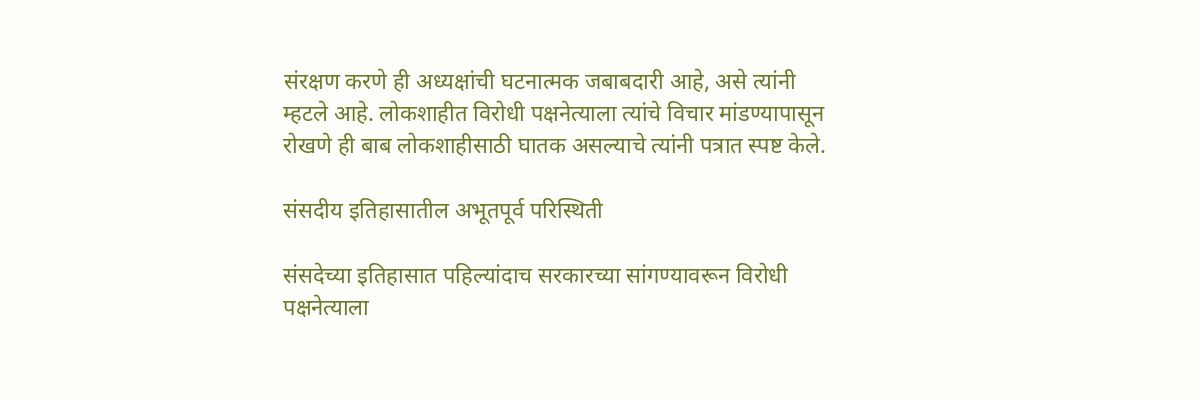संरक्षण करणे ही अध्यक्षांची घटनात्मक जबाबदारी आहे, असे त्यांनी म्हटले आहे. लोकशाहीत विरोधी पक्षनेत्याला त्यांचे विचार मांडण्यापासून रोखणे ही बाब लोकशाहीसाठी घातक असल्याचे त्यांनी पत्रात स्पष्ट केले.

संसदीय इतिहासातील अभूतपूर्व परिस्थिती

संसदेच्या इतिहासात पहिल्यांदाच सरकारच्या सांगण्यावरून विरोधी पक्षनेत्याला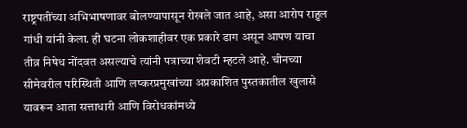राष्ट्रपतींच्या अभिभाषणावर बोलण्यापासून रोखले जात आहे, असा आरोप राहुल गांधी यांनी केला. ही घटना लोकशाहीवर एक प्रकारे डाग असून आपण याचा तीव्र निषेध नोंदवत असल्याचे त्यांनी पत्राच्या शेवटी म्हटले आहे. चीनच्या सीमेवरील परिस्थिती आणि लष्करप्रमुखांच्या अप्रकाशित पुस्तकातील खुलासे यावरून आता सत्ताधारी आणि विरोधकांमध्ये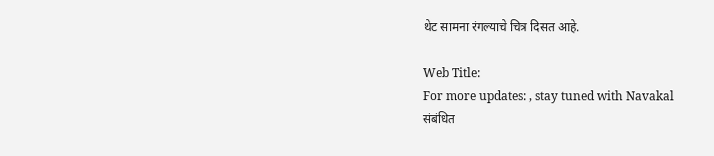थेट सामना रंगल्याचे चित्र दिसत आहे.

Web Title:
For more updates: , stay tuned with Navakal
संबंधित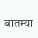बातम्या